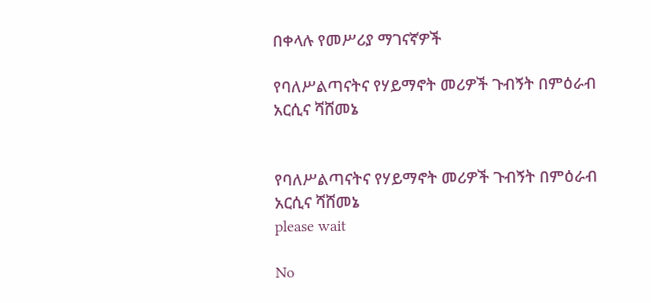በቀላሉ የመሥሪያ ማገናኛዎች

የባለሥልጣናትና የሃይማኖት መሪዎች ጉብኝት በምዕራብ አርሲና ሻሸመኔ


የባለሥልጣናትና የሃይማኖት መሪዎች ጉብኝት በምዕራብ አርሲና ሻሸመኔ
please wait

No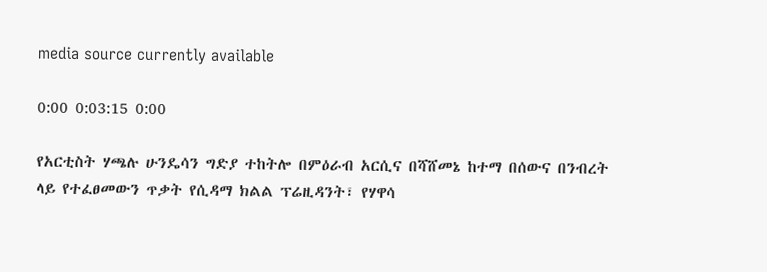media source currently available

0:00 0:03:15 0:00

የአርቲስት ሃጫሉ ሁንዴሳን ግድያ ተከትሎ በምዕራብ አርሲና በሻሸመኔ ከተማ በሰውና በንብረት ላይ የተፈፀመውን ጥቃት የሲዳማ ክልል ፕሬዚዳንት፣ የሃዋሳ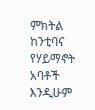ምክትል ከንቲባና የሃይማኖት አባቶች እንዲሁም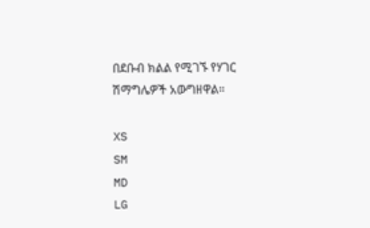በደቡብ ክልል የሚገኙ የሃገር ሽማግሌዎች አውግዘዋል።

XS
SM
MD
LG